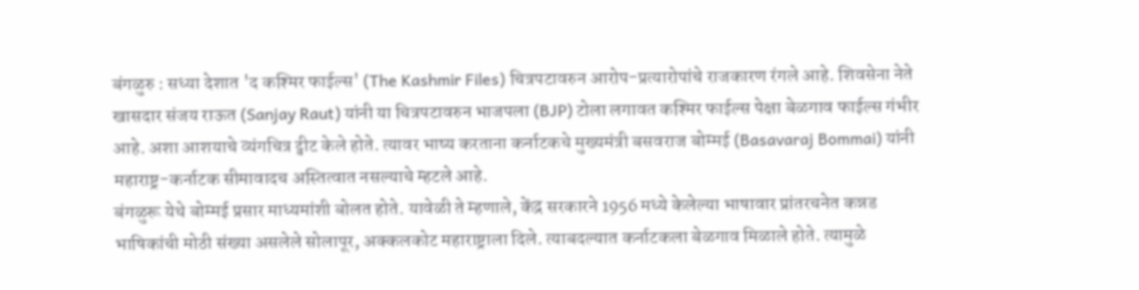बंगळुरु : सध्या देशात 'द कश्मिर फाईल्स' (The Kashmir Files) चित्रपटावरुन आरोप-प्रत्यारोपांचे राजकारण रंगले आहे. शिवसेना नेते खासदार संजय राऊत (Sanjay Raut) यांनी या चित्रपटावरुन भाजपला (BJP) टोला लगावत कश्मिर फाईल्स पेक्षा बेळगाव फाईल्स गंभीर आहे. अशा आशयाचे व्यंगचित्र ट्वीट केले होते. त्यावर भाष्य करताना कर्नाटकचे मुख्यमंत्री बसवराज बोम्मई (Basavaraj Bommai) यांनी महाराष्ट्र-कर्नाटक सीमावादच अस्तित्वात नसल्याचे म्हटले आहे.
बंगळुरू येथे बोम्मई प्रसार माध्यमांशी बोलत होते. यावेळी ते म्हणाले, केंद्र सरकारने 1956 मध्ये केलेल्या भाषावार प्रांतरचनेत कन्नड भाषिकांची मोठी संख्या असलेले सोलापूर, अक्कलकोट महाराष्ट्राला दिले. त्याबदल्यात कर्नाटकला बेळगाव मिळाले होते. त्यामुळे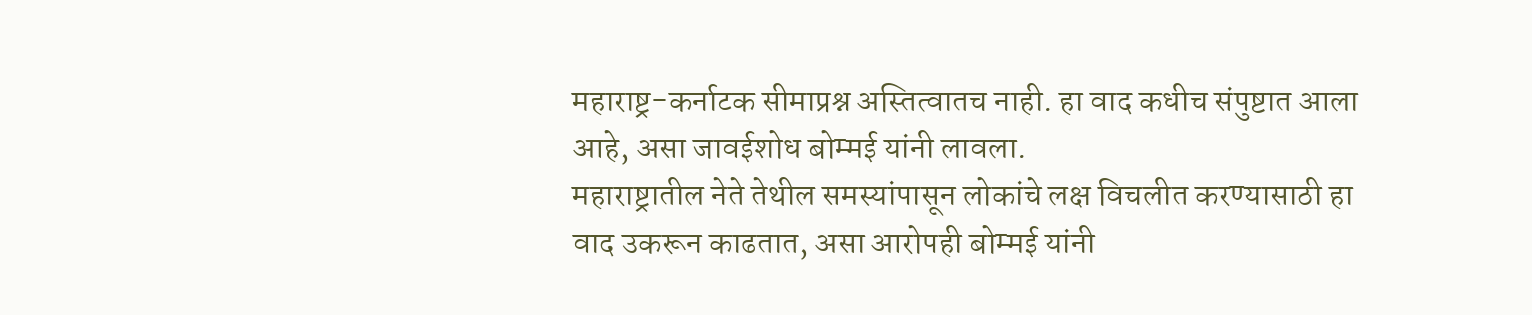महाराष्ट्र-कर्नाटक सीमाप्रश्न अस्तित्वातच नाही. हा वाद कधीच संपुष्टात आला आहे, असा जावईशोध बोम्मई यांनी लावला.
महाराष्ट्रातील नेते तेथील समस्यांपासून लोकांचे लक्ष विचलीत करण्यासाठी हा वाद उकरून काढतात, असा आरोपही बोम्मई यांनी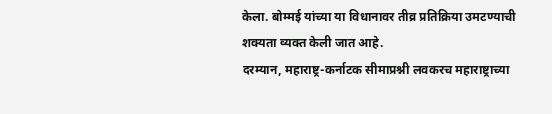केला. बोम्मई यांच्या या विधानावर तीव्र प्रतिक्रिया उमटण्याची शक्यता व्यक्त केली जात आहे.
दरम्यान, महाराष्ट्र-कर्नाटक सीमाप्रश्नी लवकरच महाराष्ट्राच्या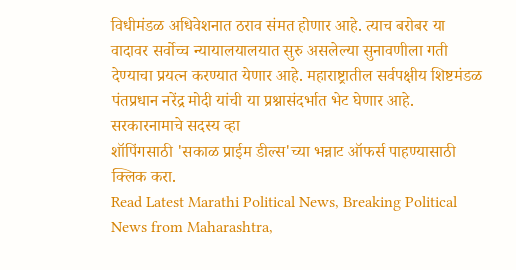विधीमंडळ अधिवेशनात ठराव संमत होणार आहे. त्याच बरोबर या वादावर सर्वोच्च न्यायालयालयात सुरु असलेल्या सुनावणीला गती देण्याचा प्रयत्न करण्यात येणार आहे. महाराष्ट्रातील सर्वपक्षीय शिष्टमंडळ पंतप्रधान नरेंद्र मोदी यांची या प्रश्नासंदर्भात भेट घेणार आहे.
सरकारनामाचे सदस्य व्हा
शॉपिंगसाठी 'सकाळ प्राईम डील्स'च्या भन्नाट ऑफर्स पाहण्यासाठी क्लिक करा.
Read Latest Marathi Political News, Breaking Political News from Maharashtra,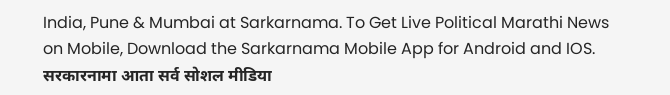India, Pune & Mumbai at Sarkarnama. To Get Live Political Marathi News on Mobile, Download the Sarkarnama Mobile App for Android and IOS. सरकारनामा आता सर्व सोशल मीडिया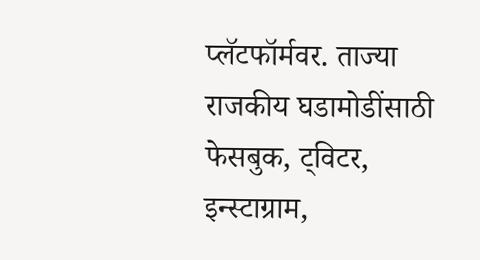प्लॅटफॉर्मवर. ताज्या राजकीय घडामोडींसाठी फेसबुक, ट्विटर, इन्स्टाग्राम,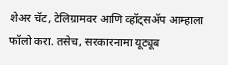शेअर चॅट, टेलिग्रामवर आणि व्हॉट्सॲप आम्हाला फॉलो करा. तसेच, सरकारनामा यूट्यूब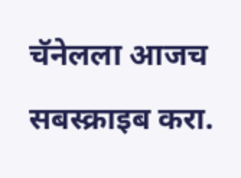चॅनेलला आजच सबस्क्राइब करा.